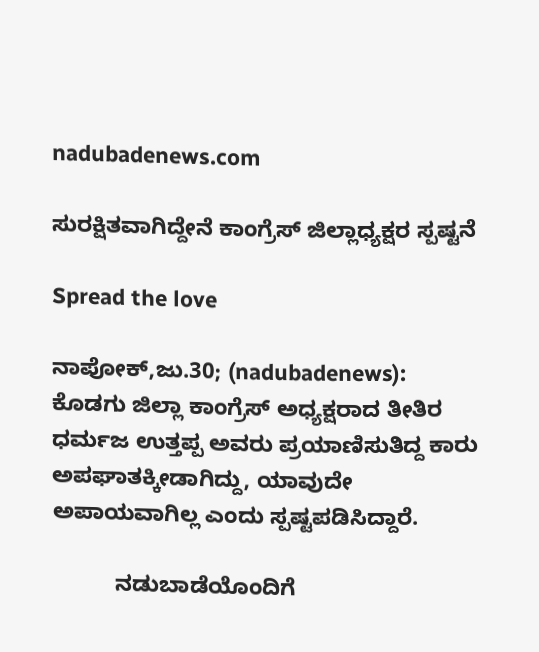nadubadenews.com

ಸುರಕ್ಷಿತವಾಗಿದ್ದೇನೆ ಕಾಂಗ್ರೆಸ್‌ ಜಿಲ್ಲಾಧ್ಯಕ್ಷರ ಸ್ಪಷ್ಟನೆ

Spread the love

ನಾಪೋಕ್,ಜು.30; (nadubadenews):   ಕೊಡಗು ಜಿಲ್ಲಾ ಕಾಂಗ್ರೆಸ್‌ ಅಧ್ಯಕ್ಷರಾದ ತೀತಿರ ಧರ್ಮಜ ಉತ್ತಪ್ಪ ಅವರು ಪ್ರಯಾಣಿಸುತಿದ್ದ ಕಾರು ಅಪಘಾತಕ್ಕೀಡಾಗಿದ್ದು, ಯಾವುದೇ  ಅಪಾಯವಾಗಿಲ್ಲ ಎಂದು ಸ್ಪಷ್ಟಪಡಿಸಿದ್ದಾರೆ.

          ನಡುಬಾಡೆಯೊಂದಿಗೆ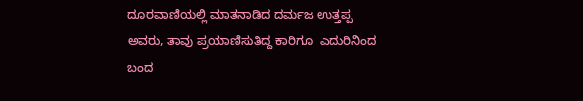ದೂರವಾಣಿಯಲ್ಲಿ ಮಾತನಾಡಿದ ದರ್ಮಜ ಉತ್ತಪ್ಪ ಅವರು, ತಾವು ಪ್ರಯಾಣಿಸುತಿದ್ದ ಕಾರಿಗೂ  ಎದುರಿನಿಂದ ಬಂದ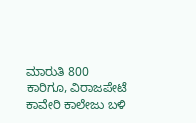ಮಾರುತಿ 800 ಕಾರಿಗೂ, ವಿರಾಜಪೇಟೆ ಕಾವೇರಿ ಕಾಲೇಜು ಬಳಿ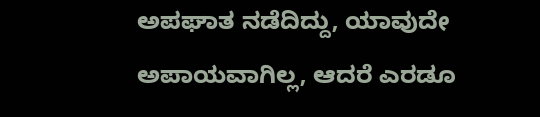ಅಪಘಾತ ನಡೆದಿದ್ದು, ಯಾವುದೇ ಅಪಾಯವಾಗಿಲ್ಲ, ಆದರೆ ಎರಡೂ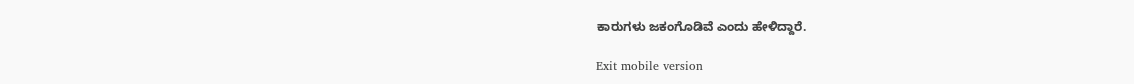ಕಾರುಗಳು ಜಕಂಗೊಡಿವೆ ಎಂದು ಹೇಳಿದ್ದಾರೆ.

Exit mobile version